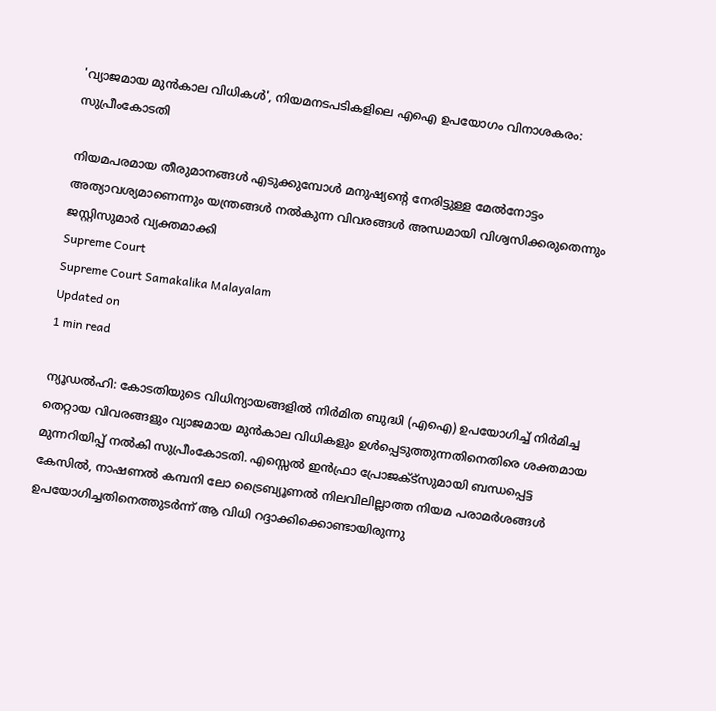'വ്യാജമായ മുന്‍കാല വിധികള്‍', നിയമനടപടികളിലെ എഐ ഉപയോഗം വിനാശകരം: സുപ്രീംകോടതി

നിയമപരമായ തീരുമാനങ്ങള്‍ എടുക്കുമ്പോള്‍ മനുഷ്യന്റെ നേരിട്ടുള്ള മേല്‍നോട്ടം അത്യാവശ്യമാണെന്നും യന്ത്രങ്ങള്‍ നല്‍കുന്ന വിവരങ്ങള്‍ അന്ധമായി വിശ്വസിക്കരുതെന്നും ജസ്റ്റിസുമാര്‍ വ്യക്തമാക്കി
Supreme Court
Supreme Court Samakalika Malayalam
Updated on
1 min read

ന്യൂഡല്‍ഹി: കോടതിയുടെ വിധിന്യായങ്ങളില്‍ നിര്‍മിത ബുദ്ധി (എഐ) ഉപയോഗിച്ച് നിര്‍മിച്ച തെറ്റായ വിവരങ്ങളും വ്യാജമായ മുന്‍കാല വിധികളും ഉള്‍പ്പെടുത്തുന്നതിനെതിരെ ശക്തമായ മുന്നറിയിപ്പ് നല്‍കി സുപ്രീംകോടതി. എസ്സെല്‍ ഇന്‍ഫ്രാ പ്രോജക്ട്സുമായി ബന്ധപ്പെട്ട കേസില്‍, നാഷണല്‍ കമ്പനി ലോ ട്രൈബ്യൂണല്‍ നിലവിലില്ലാത്ത നിയമ പരാമര്‍ശങ്ങള്‍ ഉപയോഗിച്ചതിനെത്തുടര്‍ന്ന് ആ വിധി റദ്ദാക്കിക്കൊണ്ടായിരുന്നു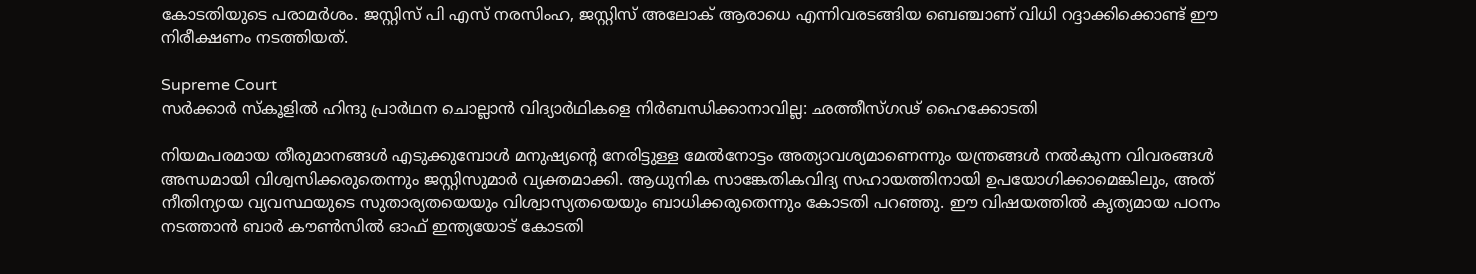കോടതിയുടെ പരാമര്‍ശം. ജസ്റ്റിസ് പി എസ് നരസിംഹ, ജസ്റ്റിസ് അലോക് ആരാധെ എന്നിവരടങ്ങിയ ബെഞ്ചാണ് വിധി റദ്ദാക്കിക്കൊണ്ട് ഈ നിരീക്ഷണം നടത്തിയത്.

Supreme Court
സര്‍ക്കാര്‍ സ്‌കൂളില്‍ ഹിന്ദു പ്രാര്‍ഥന ചൊല്ലാന്‍ വിദ്യാര്‍ഥികളെ നിര്‍ബന്ധിക്കാനാവില്ല: ഛത്തീസ്ഗഢ് ഹൈക്കോടതി

നിയമപരമായ തീരുമാനങ്ങള്‍ എടുക്കുമ്പോള്‍ മനുഷ്യന്റെ നേരിട്ടുള്ള മേല്‍നോട്ടം അത്യാവശ്യമാണെന്നും യന്ത്രങ്ങള്‍ നല്‍കുന്ന വിവരങ്ങള്‍ അന്ധമായി വിശ്വസിക്കരുതെന്നും ജസ്റ്റിസുമാര്‍ വ്യക്തമാക്കി. ആധുനിക സാങ്കേതികവിദ്യ സഹായത്തിനായി ഉപയോഗിക്കാമെങ്കിലും, അത് നീതിന്യായ വ്യവസ്ഥയുടെ സുതാര്യതയെയും വിശ്വാസ്യതയെയും ബാധിക്കരുതെന്നും കോടതി പറഞ്ഞു. ഈ വിഷയത്തില്‍ കൃത്യമായ പഠനം നടത്താന്‍ ബാര്‍ കൗണ്‍സില്‍ ഓഫ് ഇന്ത്യയോട് കോടതി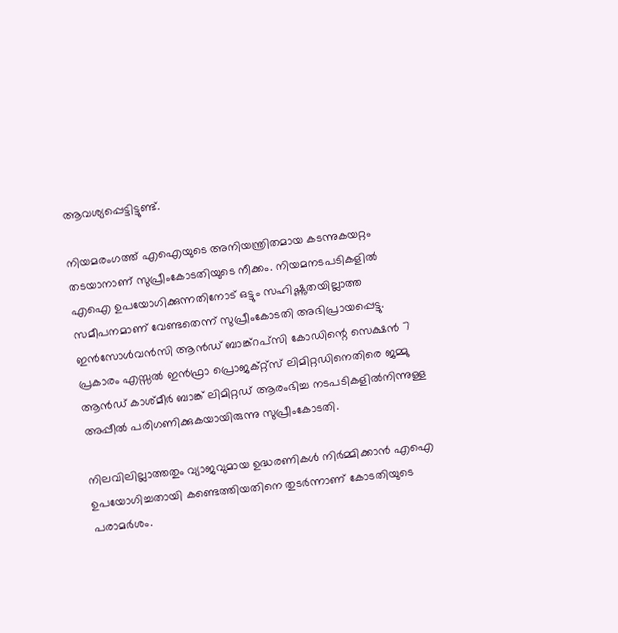ആവശ്യപ്പെട്ടിട്ടുണ്ട്.

നിയമരംഗത്ത് എഐയുടെ അനിയന്ത്രിതമായ കടന്നുകയറ്റം തടയാനാണ് സുപ്രീംകോടതിയുടെ നീക്കം. നിയമനടപടികളില്‍ എഐ ഉപയോഗിക്കുന്നതിനോട് ഒട്ടും സഹിഷ്ണുതയില്ലാത്ത സമീപനമാണ് വേണ്ടതെന്ന് സുപ്രീംകോടതി അഭിപ്രായപ്പെട്ടു. ഇന്‍സോള്‍വന്‍സി ആന്‍ഡ് ബാങ്ക്റപ്‌സി കോഡിന്റെ സെക്ഷന്‍ 7 പ്രകാരം എസ്സല്‍ ഇന്‍ഫ്രാ പ്രൊജക്റ്റ്‌സ് ലിമിറ്റഡിനെതിരെ ജമ്മു ആന്‍ഡ് കാശ്മീര്‍ ബാങ്ക് ലിമിറ്റഡ് ആരംഭിച്ച നടപടികളില്‍നിന്നുള്ള അപ്പീല്‍ പരിഗണിക്കുകയായിരുന്നു സുപ്രീംകോടതി.

നിലവിലില്ലാത്തതും വ്യാജവുമായ ഉദ്ധരണികള്‍ നിര്‍മ്മിക്കാന്‍ എഐ ഉപയോഗിച്ചതായി കണ്ടെത്തിയതിനെ തുടര്‍ന്നാണ് കോടതിയുടെ പരാമര്‍ശം.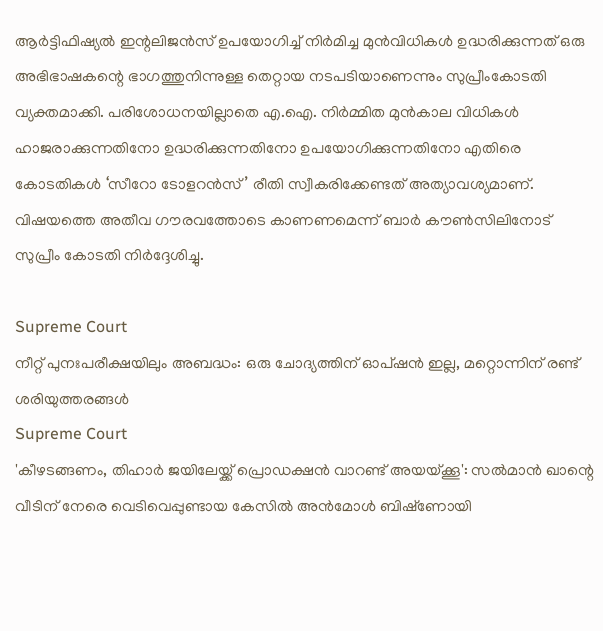ആര്‍ട്ടിഫിഷ്യല്‍ ഇന്റലിജന്‍സ് ഉപയോഗിച്ച് നിര്‍മിച്ച മുന്‍വിധികള്‍ ഉദ്ധരിക്കുന്നത് ഒരു അഭിഭാഷകന്റെ ഭാഗത്തുനിന്നുള്ള തെറ്റായ നടപടിയാണെന്നും സുപ്രീംകോടതി വ്യക്തമാക്കി. പരിശോധനയില്ലാതെ എ.ഐ. നിർമ്മിത മുൻകാല വിധികൾ ഹാജരാക്കുന്നതിനോ ഉദ്ധരിക്കുന്നതിനോ ഉപയോഗിക്കുന്നതിനോ എതിരെ കോടതികൾ ‘സീറോ ടോളറൻസ്’ രീതി സ്വീകരിക്കേണ്ടത് അത്യാവശ്യമാണ്. വിഷയത്തെ അതീവ ഗൗരവത്തോടെ കാണണമെന്ന് ബാർ കൗൺസിലിനോട് സുപ്രീം കോടതി നിർദ്ദേശിച്ചു.

Supreme Court
നീറ്റ് പുനഃപരീക്ഷയിലും അബദ്ധം: ഒരു ചോദ്യത്തിന് ഓപ്ഷന്‍ ഇല്ല, മറ്റൊന്നിന് രണ്ട് ശരിയുത്തരങ്ങള്‍
Supreme Court
'കീഴടങ്ങണം, തിഹാര്‍ ജയിലേയ്ക്ക് പ്രൊഡക്ഷന്‍ വാറണ്ട് അയയ്ക്കൂ': സല്‍മാന്‍ ഖാന്റെ വീടിന് നേരെ വെടിവെപ്പുണ്ടായ കേസില്‍ അന്‍മോള്‍ ബിഷ്‌ണോയി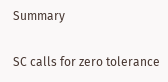Summary

SC calls for zero tolerance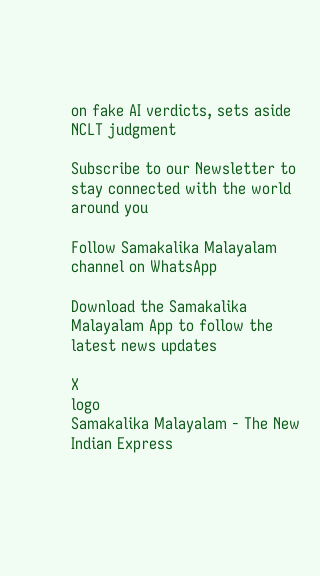on fake AI verdicts, sets aside NCLT judgment

Subscribe to our Newsletter to stay connected with the world around you

Follow Samakalika Malayalam channel on WhatsApp

Download the Samakalika Malayalam App to follow the latest news updates

X
logo
Samakalika Malayalam - The New Indian Express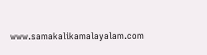www.samakalikamalayalam.com